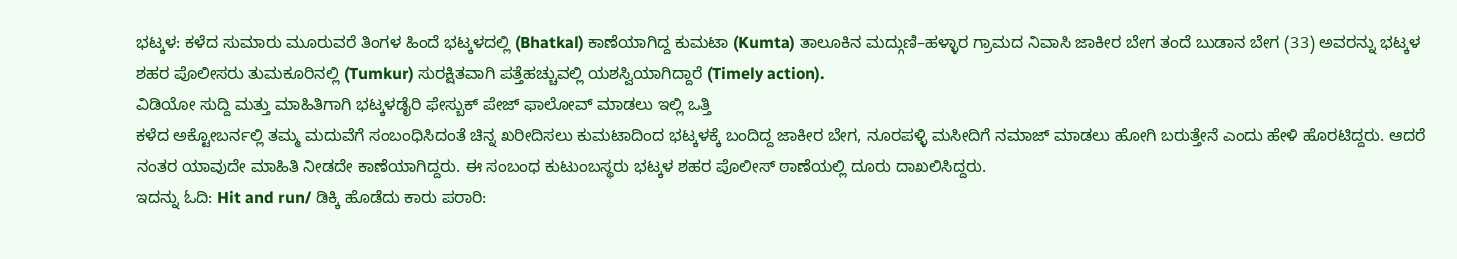ಭಟ್ಕಳ: ಕಳೆದ ಸುಮಾರು ಮೂರುವರೆ ತಿಂಗಳ ಹಿಂದೆ ಭಟ್ಕಳದಲ್ಲಿ (Bhatkal) ಕಾಣೆಯಾಗಿದ್ದ ಕುಮಟಾ (Kumta) ತಾಲೂಕಿನ ಮದ್ಗುಣಿ–ಹಳ್ಳಾರ ಗ್ರಾಮದ ನಿವಾಸಿ ಜಾಕೀರ ಬೇಗ ತಂದೆ ಬುಡಾನ ಬೇಗ (33) ಅವರನ್ನು ಭಟ್ಕಳ ಶಹರ ಪೊಲೀಸರು ತುಮಕೂರಿನಲ್ಲಿ (Tumkur) ಸುರಕ್ಷಿತವಾಗಿ ಪತ್ತೆಹಚ್ಚುವಲ್ಲಿ ಯಶಸ್ವಿಯಾಗಿದ್ದಾರೆ (Timely action).
ವಿಡಿಯೋ ಸುದ್ದಿ ಮತ್ತು ಮಾಹಿತಿಗಾಗಿ ಭಟ್ಕಳಡೈರಿ ಫೇಸ್ಬುಕ್ ಪೇಜ್ ಫಾಲೋವ್ ಮಾಡಲು ಇಲ್ಲಿ ಒತ್ತಿ
ಕಳೆದ ಅಕ್ಟೋಬರ್ನಲ್ಲಿ ತಮ್ಮ ಮದುವೆಗೆ ಸಂಬಂಧಿಸಿದಂತೆ ಚಿನ್ನ ಖರೀದಿಸಲು ಕುಮಟಾದಿಂದ ಭಟ್ಕಳಕ್ಕೆ ಬಂದಿದ್ದ ಜಾಕೀರ ಬೇಗ, ನೂರಪಳ್ಳಿ ಮಸೀದಿಗೆ ನಮಾಜ್ ಮಾಡಲು ಹೋಗಿ ಬರುತ್ತೇನೆ ಎಂದು ಹೇಳಿ ಹೊರಟಿದ್ದರು. ಆದರೆ ನಂತರ ಯಾವುದೇ ಮಾಹಿತಿ ನೀಡದೇ ಕಾಣೆಯಾಗಿದ್ದರು. ಈ ಸಂಬಂಧ ಕುಟುಂಬಸ್ಥರು ಭಟ್ಕಳ ಶಹರ ಪೊಲೀಸ್ ಠಾಣೆಯಲ್ಲಿ ದೂರು ದಾಖಲಿಸಿದ್ದರು.
ಇದನ್ನು ಓದಿ: Hit and run/ ಡಿಕ್ಕಿ ಹೊಡೆದು ಕಾರು ಪರಾರಿ: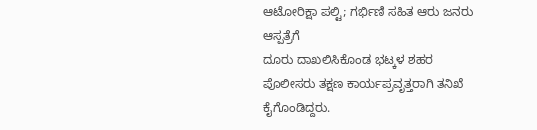ಆಟೋರಿಕ್ಷಾ ಪಲ್ಟಿ; ಗರ್ಭಿಣಿ ಸಹಿತ ಆರು ಜನರು ಆಸ್ಪತ್ರೆಗೆ
ದೂರು ದಾಖಲಿಸಿಕೊಂಡ ಭಟ್ಕಳ ಶಹರ ಪೊಲೀಸರು ತಕ್ಷಣ ಕಾರ್ಯಪ್ರವೃತ್ತರಾಗಿ ತನಿಖೆ ಕೈಗೊಂಡಿದ್ದರು.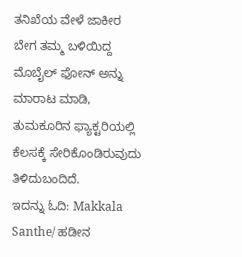ತನಿಖೆಯ ವೇಳೆ ಜಾಕೀರ ಬೇಗ ತಮ್ಮ ಬಳಿಯಿದ್ದ ಮೊಬೈಲ್ ಫೋನ್ ಅನ್ನು ಮಾರಾಟ ಮಾಡಿ, ತುಮಕೂರಿನ ಫ್ಯಾಕ್ಟರಿಯಲ್ಲಿ ಕೆಲಸಕ್ಕೆ ಸೇರಿಕೊಂಡಿರುವುದು ತಿಳಿದುಬಂದಿದೆ.
ಇದನ್ನು ಓದಿ: Makkala Santhe/ ಹಡೀನ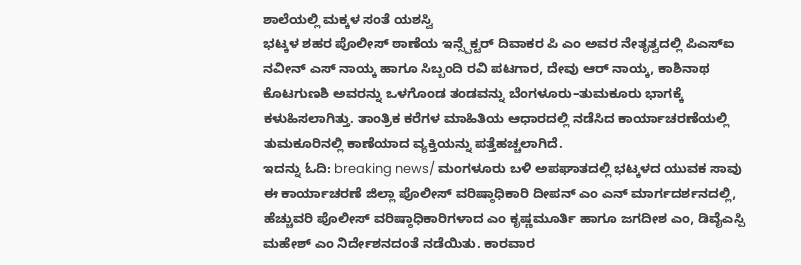ಶಾಲೆಯಲ್ಲಿ ಮಕ್ಕಳ ಸಂತೆ ಯಶಸ್ವಿ
ಭಟ್ಕಳ ಶಹರ ಪೊಲೀಸ್ ಠಾಣೆಯ ಇನ್ಸ್ಪೆಕ್ಟರ್ ದಿವಾಕರ ಪಿ ಎಂ ಅವರ ನೇತೃತ್ವದಲ್ಲಿ ಪಿಎಸ್ಐ ನವೀನ್ ಎಸ್ ನಾಯ್ಕ ಹಾಗೂ ಸಿಬ್ಬಂದಿ ರವಿ ಪಟಗಾರ, ದೇವು ಆರ್ ನಾಯ್ಕ, ಕಾಶಿನಾಥ ಕೊಟಗುಣಶಿ ಅವರನ್ನು ಒಳಗೊಂಡ ತಂಡವನ್ನು ಬೆಂಗಳೂರು–ತುಮಕೂರು ಭಾಗಕ್ಕೆ ಕಳುಹಿಸಲಾಗಿತ್ತು. ತಾಂತ್ರಿಕ ಕರೆಗಳ ಮಾಹಿತಿಯ ಆಧಾರದಲ್ಲಿ ನಡೆಸಿದ ಕಾರ್ಯಾಚರಣೆಯಲ್ಲಿ ತುಮಕೂರಿನಲ್ಲಿ ಕಾಣೆಯಾದ ವ್ಯಕ್ತಿಯನ್ನು ಪತ್ತೆಹಚ್ಚಲಾಗಿದೆ.
ಇದನ್ನು ಓದಿ: breaking news/ ಮಂಗಳೂರು ಬಳಿ ಅಪಘಾತದಲ್ಲಿ ಭಟ್ಕಳದ ಯುವಕ ಸಾವು
ಈ ಕಾರ್ಯಾಚರಣೆ ಜಿಲ್ಲಾ ಪೊಲೀಸ್ ವರಿಷ್ಠಾಧಿಕಾರಿ ದೀಪನ್ ಎಂ ಎನ್ ಮಾರ್ಗದರ್ಶನದಲ್ಲಿ, ಹೆಚ್ಚುವರಿ ಪೊಲೀಸ್ ವರಿಷ್ಠಾಧಿಕಾರಿಗಳಾದ ಎಂ ಕೃಷ್ಣಮೂರ್ತಿ ಹಾಗೂ ಜಗದೀಶ ಎಂ, ಡಿವೈಎಸ್ಪಿ ಮಹೇಶ್ ಎಂ ನಿರ್ದೇಶನದಂತೆ ನಡೆಯಿತು. ಕಾರವಾರ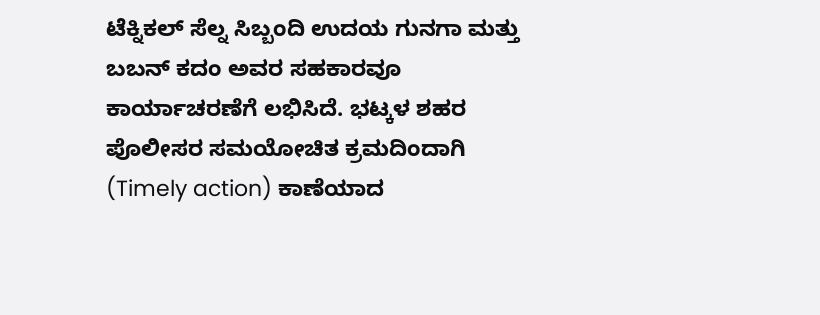ಟೆಕ್ನಿಕಲ್ ಸೆಲ್ನ ಸಿಬ್ಬಂದಿ ಉದಯ ಗುನಗಾ ಮತ್ತು ಬಬನ್ ಕದಂ ಅವರ ಸಹಕಾರವೂ ಕಾರ್ಯಾಚರಣೆಗೆ ಲಭಿಸಿದೆ. ಭಟ್ಕಳ ಶಹರ ಪೊಲೀಸರ ಸಮಯೋಚಿತ ಕ್ರಮದಿಂದಾಗಿ (Timely action) ಕಾಣೆಯಾದ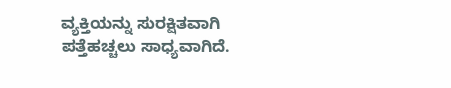ವ್ಯಕ್ತಿಯನ್ನು ಸುರಕ್ಷಿತವಾಗಿ ಪತ್ತೆಹಚ್ಚಲು ಸಾಧ್ಯವಾಗಿದೆ.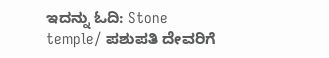ಇದನ್ನು ಓದಿ: Stone temple/ ಪಶುಪತಿ ದೇವರಿಗೆ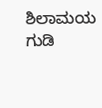ಶಿಲಾಮಯ ಗುಡಿ